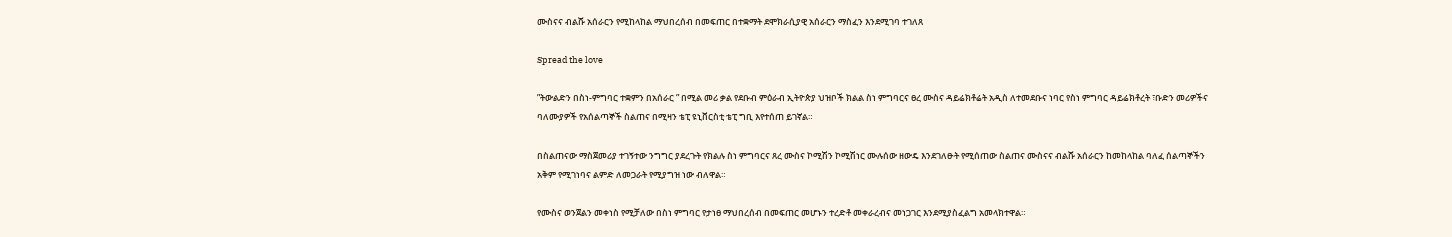ሙስናና ብልሹ አሰራርን የሚከላከል ማህበረሰብ በመፍጠር በተቋማት ደሞክራሲያዊ አሰራርን ማስፈን እንደሚገባ ተገለጸ

Spread the love

”ትውልድን በስነ-ምግባር ተቋምን በአሰራር ” በሚል መሪ ቃል የደቡብ ምዕራብ ኢትዮጵያ ህዝቦች ክልል ስነ ምግባርና ፀረ ሙስና ዳይሬክቶሬት አዲስ ለተመደቡና ነባር የስነ ምግባር ዳይሬክቶረት ፣ቡድን መሪዎችና ባለሙያዎች የአሰልጣኞች ስልጠና በሚዛን ቴፒ ዩኒቨርስቲ ቴፒ ግቢ እየተሰጠ ይገኛል።

በስልጠናው ማስጀመሪያ ተገኝተው ንግግር ያደረጉት የክልሉ ስነ ምግባርና ጸረ ሙስና ኮሚሽን ኮሚሽነር ሙሉሰው ዘውዴ እንደገለፁት የሚሰጠው ስልጠና ሙስናና ብልሹ አሰራርን ከመከላከል ባለፈ ሰልጣኞችን አቅም የሚገነባና ልምድ ለመጋራት የሚያግዝ ነው ብለዋል።

የሙስና ወንጀልን መቀነስ የሚቻለው በስነ ምግባር የታነፀ ማህበረሰብ በመፍጠር መሆኑን ተረድቶ መቀራረብና መነጋገር እንደሚያስፈልግ አመላክተዋል።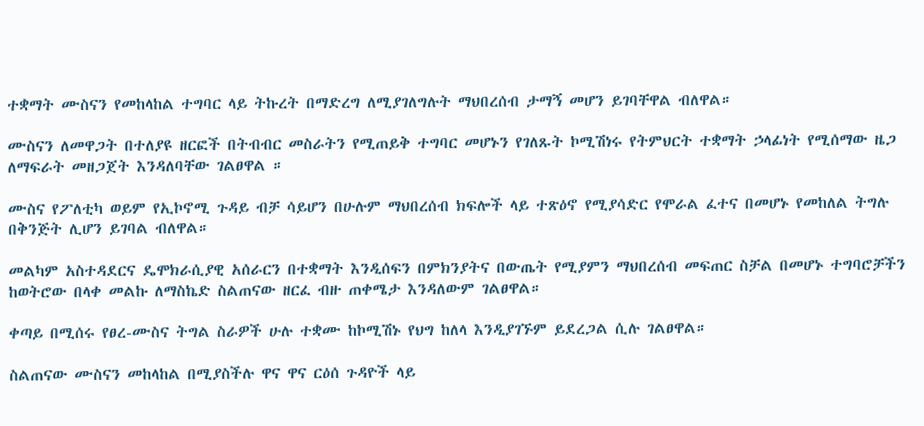ተቋማት ሙስናን የመከላከል ተግባር ላይ ትኩረት በማድረግ ለሚያገለግሉት ማህበረሰብ ታማኝ መሆን ይገባቸዋል ብለዋል።

ሙስናን ለመዋጋት በተለያዩ ዘርፎች በትብብር መስራትን የሚጠይቅ ተግባር መሆኑን የገለጹት ኮሚሽነሩ የትምህርት ተቋማት ኃላፊነት የሚሰማው ዜጋ ለማፍራት መዘጋጀት እንዳለባቸው ገልፀዋል ።

ሙስና የፖለቲካ ወይም የኢኮኖሚ ጉዳይ ብቻ ሳይሆን በሁሉም ማህበረሰብ ክፍሎች ላይ ተጽዕኖ የሚያሳድር የሞራል ፈተና በመሆኑ የመከለል ትግሉ በቅንጅት ሊሆን ይገባል ብለዋል።

መልካም አስተዳደርና ዴሞክራሲያዊ አሰራርን በተቋማት እንዲሰፍን በምክንያትና በውጤት የሚያምን ማህበረሰብ መፍጠር ስቻል በመሆኑ ተግባሮቻችን ከወትሮው በላቀ መልኩ ለማስኬድ ስልጠናው ዘርፈ ብዙ ጠቀሜታ እንዳለውም ገልፀዋል።

ቀጣይ በሚሰሩ የፀረ-ሙስና ትግል ስራዎች ሁሉ ተቋሙ ከኮሚሽኑ የህግ ከለላ እንዲያገኙም ይደረጋል ሲሉ ገልፀዋል።

ስልጠናው ሙስናን መከላከል በሚያስችሉ ዋና ዋና ርዕሰ ጉዳዮች ላይ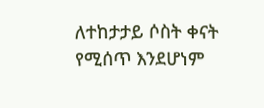ለተከታታይ ሶስት ቀናት የሚሰጥ እንደሆነም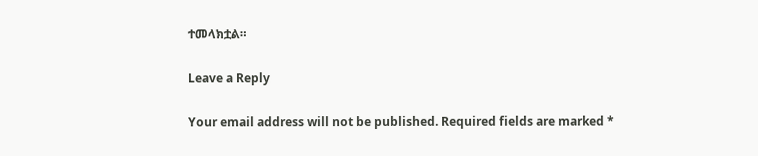ተመላክቷል።

Leave a Reply

Your email address will not be published. Required fields are marked *